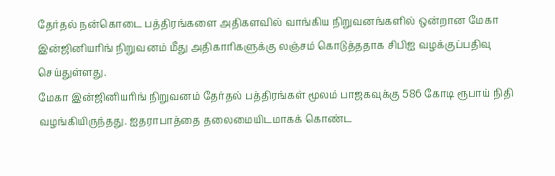தேர்தல் நன்கொடை பத்திரங்களை அதிகளவில் வாங்கிய நிறுவனங்களில் ஒன்றான மேகா இன்ஜினியரிங் நிறுவனம் மீது அதிகாரிகளுக்கு லஞ்சம் கொடுத்ததாக சிபிஐ வழக்குப்பதிவு செய்துள்ளது.
மேகா இன்ஜினியரிங் நிறுவனம் தேர்தல் பத்திரங்கள் மூலம் பாஜகவுக்கு 586 கோடி ரூபாய் நிதி வழங்கியிருந்தது. ஐதராபாத்தை தலைமையிடமாகக் கொண்ட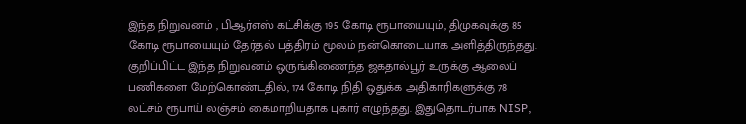இந்த நிறுவனம் , பிஆர்எஸ் கட்சிக்கு 195 கோடி ரூபாயையும், திமுகவுக்கு 85 கோடி ரூபாயையும் தேர்தல் பத்திரம் மூலம் நன்கொடையாக அளித்திருந்தது.
குறிப்பிட்ட இந்த நிறுவனம் ஒருங்கிணைந்த ஜகதால்பூர் உருக்கு ஆலைப் பணிகளை மேற்கொண்டதில், 174 கோடி நிதி ஒதுக்க அதிகாரிகளுக்கு 78 லட்சம் ரூபாய் லஞ்சம் கைமாறியதாக புகார் எழுந்தது. இதுதொடர்பாக NISP,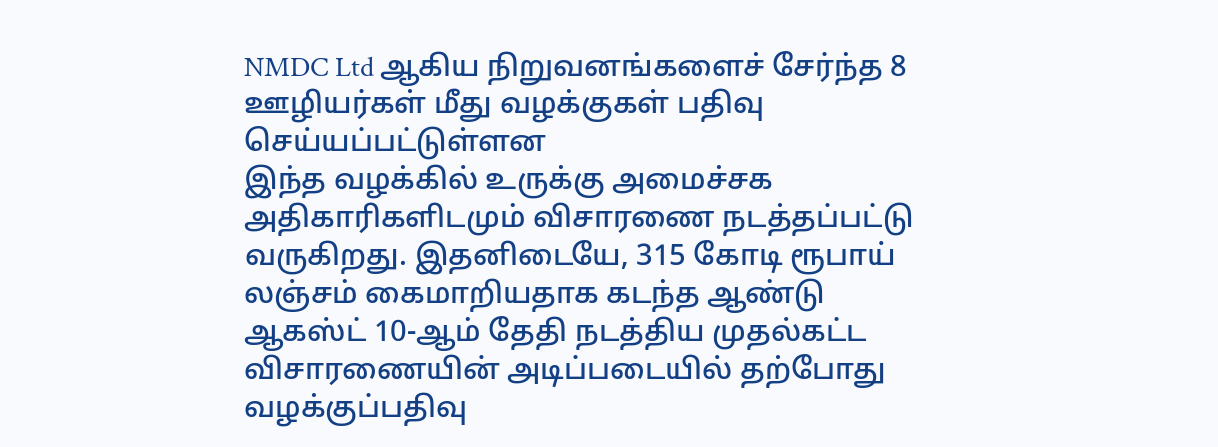NMDC Ltd ஆகிய நிறுவனங்களைச் சேர்ந்த 8 ஊழியர்கள் மீது வழக்குகள் பதிவு செய்யப்பட்டுள்ளன
இந்த வழக்கில் உருக்கு அமைச்சக அதிகாரிகளிடமும் விசாரணை நடத்தப்பட்டு வருகிறது. இதனிடையே, 315 கோடி ரூபாய் லஞ்சம் கைமாறியதாக கடந்த ஆண்டு ஆகஸ்ட் 10-ஆம் தேதி நடத்திய முதல்கட்ட விசாரணையின் அடிப்படையில் தற்போது வழக்குப்பதிவு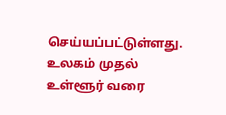செய்யப்பட்டுள்ளது.
உலகம் முதல் உள்ளூர் வரை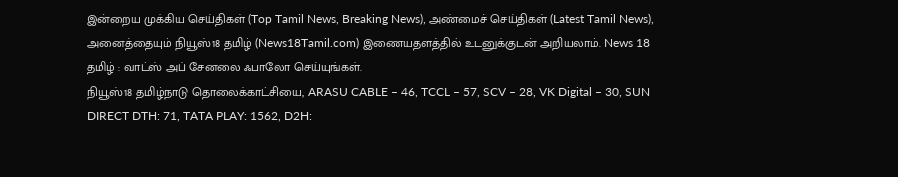இன்றைய முக்கிய செய்திகள் (Top Tamil News, Breaking News), அண்மைச் செய்திகள் (Latest Tamil News), அனைத்தையும் நியூஸ்18 தமிழ் (News18Tamil.com) இணையதளத்தில் உடனுக்குடன் அறியலாம். News 18 தமிழ் : வாட்ஸ் அப் சேனலை ஃபாலோ செய்யுங்கள்.
நியூஸ்18 தமிழ்நாடு தொலைக்காட்சியை, ARASU CABLE – 46, TCCL – 57, SCV – 28, VK Digital – 30, SUN DIRECT DTH: 71, TATA PLAY: 1562, D2H: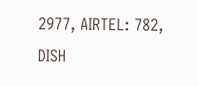2977, AIRTEL: 782, DISH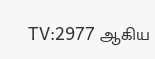TV:2977 ஆகிய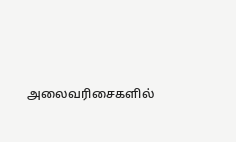அலைவரிசைகளில்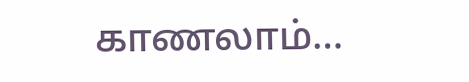காணலாம்…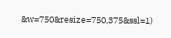&w=750&resize=750,375&ssl=1)